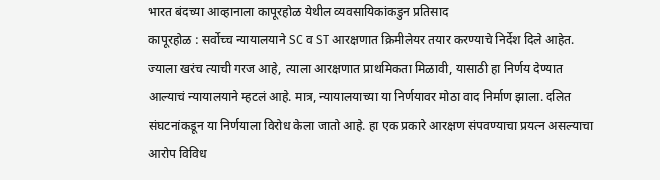भारत बंदच्या आव्हानाला कापूरहोळ येथील व्यवसायिकांकडुन प्रतिसाद
कापूरहोळ : सर्वोच्च न्यायालयाने SC व ST आरक्षणात क्रिमीलेयर तयार करण्याचे निर्देश दिले आहेत. ज्याला खरंच त्याची गरज आहे, त्याला आरक्षणात प्राथमिकता मिळावी, यासाठी हा निर्णय देण्यात आल्याचं न्यायालयाने म्हटलं आहे. मात्र, न्यायालयाच्या या निर्णयावर मोठा वाद निर्माण झाला. दलित संघटनांकडून या निर्णयाला विरोध केला जातो आहे. हा एक प्रकारे आरक्षण संपवण्याचा प्रयत्न असल्याचा आरोप विविध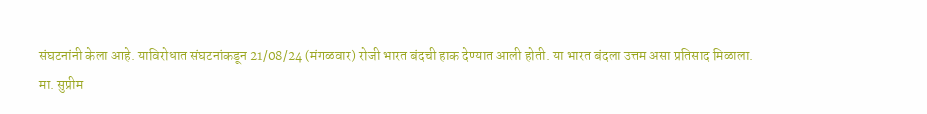संघटनांनी केला आहे. याविरोधात संघटनांकडून 21/08/24 (मंगळवार) रोजी भारत बंदची हाक देण्यात आली होती. या भारत बंदला उत्तम असा प्रतिसाद मिळाला.
मा. सुप्रीम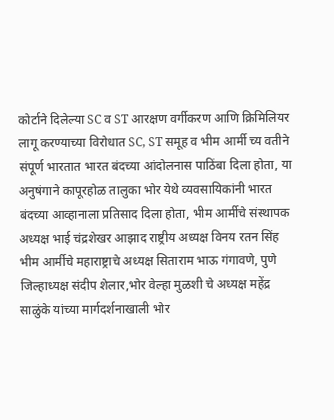कोर्टाने दिलेल्या SC व ST आरक्षण वर्गीकरण आणि क्रिमिलियर लागू करण्याच्या विरोधात SC, ST समूह व भीम आर्मी च्य वतीने संपूर्ण भारतात भारत बंदच्या आंदोलनास पाठिंबा दिला होता, या अनुषंगाने कापूरहोळ तालुका भोर येथे व्यवसायिकांनी भारत बंदच्या आव्हानाला प्रतिसाद दिला होता, भीम आर्मीचे संस्थापक अध्यक्ष भाई चंद्रशेखर आझाद राष्ट्रीय अध्यक्ष विनय रतन सिंह भीम आर्मीचे महाराष्ट्राचे अध्यक्ष सिताराम भाऊ गंगावणे, पुणे जिल्हाध्यक्ष संदीप शेलार,भोर वेल्हा मुळशी चे अध्यक्ष महेंद्र साळुंके यांच्या मार्गदर्शनाखाली भोर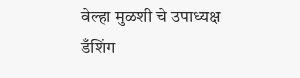वेल्हा मुळशी चे उपाध्यक्ष डँशिंग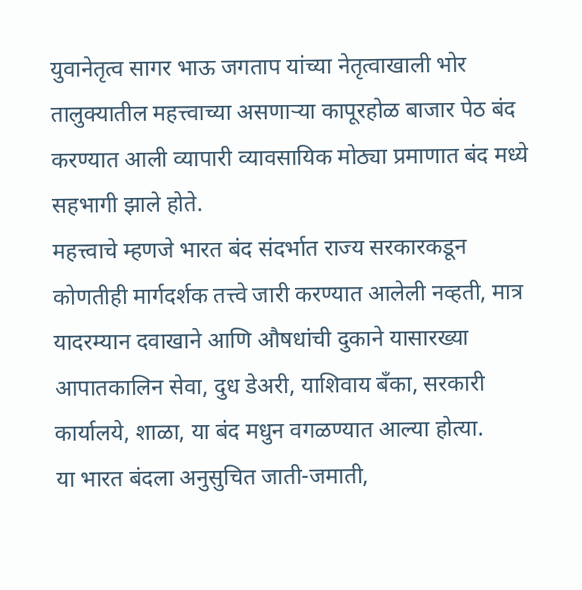युवानेतृत्व सागर भाऊ जगताप यांच्या नेतृत्वाखाली भोर तालुक्यातील महत्त्वाच्या असणाऱ्या कापूरहोळ बाजार पेठ बंद करण्यात आली व्यापारी व्यावसायिक मोठ्या प्रमाणात बंद मध्ये सहभागी झाले होते.
महत्त्वाचे म्हणजे भारत बंद संदर्भात राज्य सरकारकडून कोणतीही मार्गदर्शक तत्त्वे जारी करण्यात आलेली नव्हती, मात्र यादरम्यान दवाखाने आणि औषधांची दुकाने यासारख्या आपातकालिन सेवा, दुध डेअरी, याशिवाय बँका, सरकारी कार्यालये, शाळा, या बंद मधुन वगळण्यात आल्या होत्या.
या भारत बंदला अनुसुचित जाती-जमाती,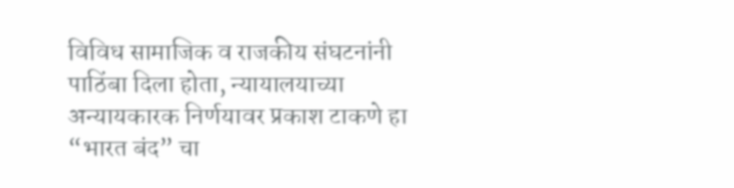विविध सामाजिक व राजकीय संघटनांनी पाठिंबा दिला होता, न्यायालयाच्या अन्यायकारक निर्णयावर प्रकाश टाकणे हा “भारत बंद” चा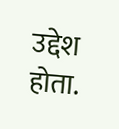उद्देश होता.